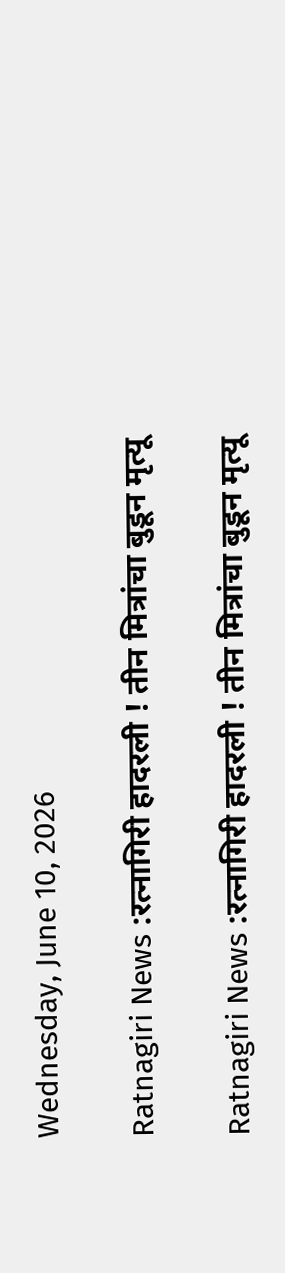Wednesday, June 10, 2026

Ratnagiri News :रत्नागिरी हादरली ! तीन मित्रांचा बुडून मृत्यू

Ratnagiri News :रत्नागिरी हादरली ! तीन मित्रांचा बुडून मृत्यू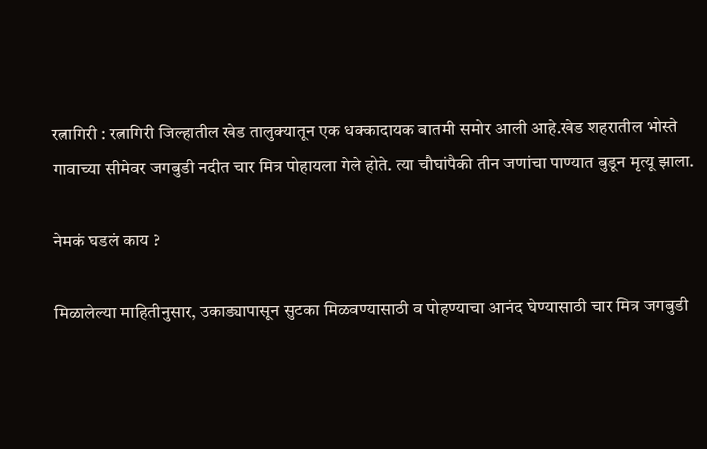रत्नागिरी : रत्नागिरी जिल्हातील खेड तालुक्यातून एक धक्कादायक बातमी समोर आली आहे.खेड शहरातील भोस्ते गावाच्या सीमेवर जगबुडी नदीत चार मित्र पोहायला गेले होते. त्या चौघांपैकी तीन जणांचा पाण्यात बुडून मृत्यू झाला.

नेमकं घडलं काय ?

मिळालेल्या माहितीनुसार, उकाड्यापासून सुटका मिळवण्यासाठी व पोहण्याचा आनंद घेण्यासाठी चार मित्र जगबुडी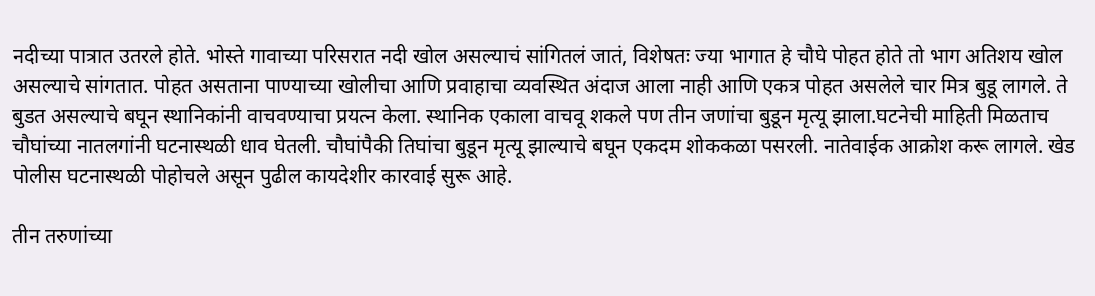नदीच्या पात्रात उतरले होते. भोस्ते गावाच्या परिसरात नदी खोल असल्याचं सांगितलं जातं, विशेषतः ज्या भागात हे चौघे पोहत होते तो भाग अतिशय खोल असल्याचे सांगतात. पोहत असताना पाण्याच्या खोलीचा आणि प्रवाहाचा व्यवस्थित अंदाज आला नाही आणि एकत्र पोहत असलेले चार मित्र बुडू लागले. ते बुडत असल्याचे बघून स्थानिकांनी वाचवण्याचा प्रयत्न केला. स्थानिक एकाला वाचवू शकले पण तीन जणांचा बुडून मृत्यू झाला.घटनेची माहिती मिळताच चौघांच्या नातलगांनी घटनास्थळी धाव घेतली. चौघांपैकी तिघांचा बुडून मृत्यू झाल्याचे बघून एकदम शोककळा पसरली. नातेवाईक आक्रोश करू लागले. खेड पोलीस घटनास्थळी पोहोचले असून पुढील कायदेशीर कारवाई सुरू आहे.

तीन तरुणांच्या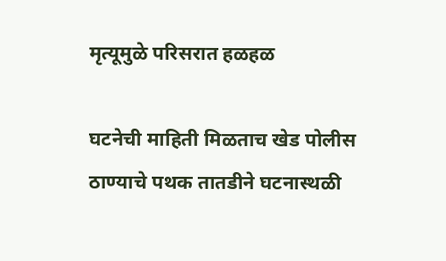मृत्यूमुळे परिसरात हळहळ

घटनेची माहिती मिळताच खेड पोलीस ठाण्याचे पथक तातडीने घटनास्थळी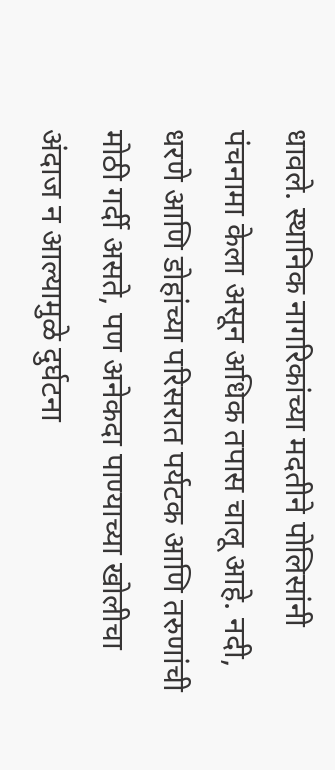धावले. स्थानिक नागरिकांच्या मदतीने पोलिसांनी पंचनामा केला असून अधिक तपास चालू आहे. नदी, धरणे आणि डोहांच्या परिसरात पर्यटक आणि तरुणांची मोठी गर्दी असते, पण अनेकदा पाण्याच्या खोलीचा अंदाज न आल्यामुळे दुर्घटना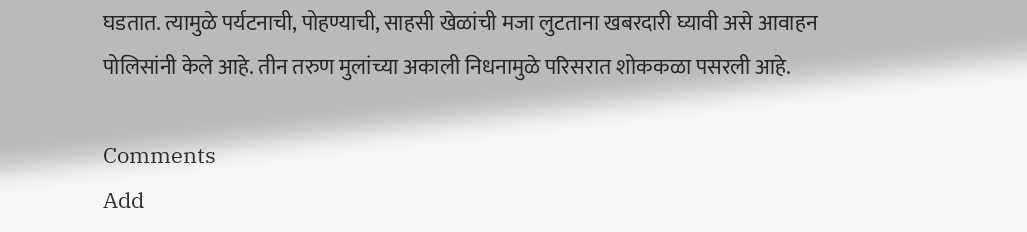घडतात. त्यामुळे पर्यटनाची, पोहण्याची, साहसी खेळांची मजा लुटताना खबरदारी घ्यावी असे आवाहन पोलिसांनी केले आहे. तीन तरुण मुलांच्या अकाली निधनामुळे परिसरात शोककळा पसरली आहे.

Comments
Add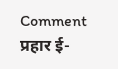Comment
प्रहार ई-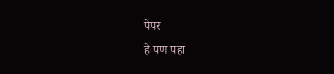पेपर
हे पण पहा